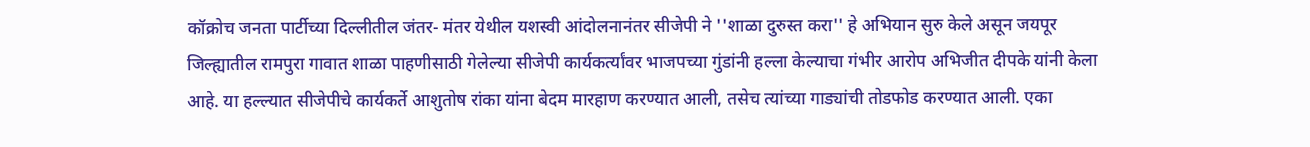कॉक्रोच जनता पार्टीच्या दिल्लीतील जंतर- मंतर येथील यशस्वी आंदोलनानंतर सीजेपी ने ''शाळा दुरुस्त करा'' हे अभियान सुरु केले असून जयपूर जिल्ह्यातील रामपुरा गावात शाळा पाहणीसाठी गेलेल्या सीजेपी कार्यकर्त्यांवर भाजपच्या गुंडांनी हल्ला केल्याचा गंभीर आरोप अभिजीत दीपके यांनी केला आहे. या हल्ल्यात सीजेपीचे कार्यकर्ते आशुतोष रांका यांना बेदम मारहाण करण्यात आली, तसेच त्यांच्या गाड्यांची तोडफोड करण्यात आली. एका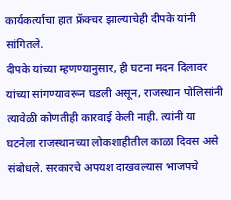कार्यकर्त्याचा हात फ्रॅक्चर झाल्याचेही दीपके यांनी सांगितले.
दीपके यांच्या म्हणण्यानुसार, ही घटना मदन दिलावर यांच्या सांगण्यावरून घडली असून, राजस्थान पोलिसांनी त्यावेळी कोणतीही कारवाई केली नाही. त्यांनी या घटनेला राजस्थानच्या लोकशाहीतील काळा दिवस असे संबोधले. सरकारचे अपयश दाखवल्यास भाजपचे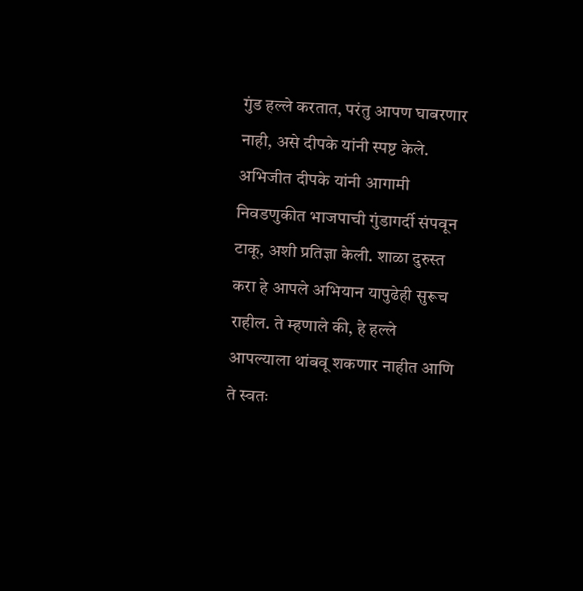गुंड हल्ले करतात, परंतु आपण घाबरणार नाही, असे दीपके यांनी स्पष्ट केले. अभिजीत दीपके यांनी आगामी निवडणुकीत भाजपाची गुंडागर्दी संपवून टाकू, अशी प्रतिज्ञा केली. शाळा दुरुस्त करा हे आपले अभियान यापुढेही सुरूच राहील. ते म्हणाले की, हे हल्ले आपल्याला थांबवू शकणार नाहीत आणि ते स्वतः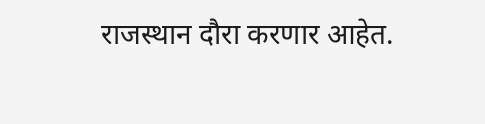राजस्थान दौरा करणार आहेत.